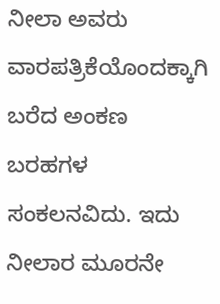ನೀಲಾ ಅವರು ವಾರಪತ್ರಿಕೆಯೊಂದಕ್ಕಾಗಿ ಬರೆದ ಅಂಕಣ ಬರಹಗಳ ಸಂಕಲನವಿದು. ಇದು ನೀಲಾರ ಮೂರನೇ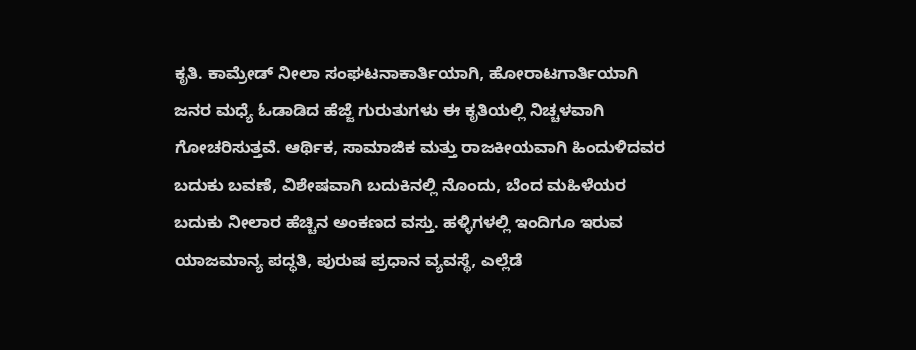ಕೃತಿ. ಕಾಮ್ರೇಡ್ ನೀಲಾ ಸಂಘಟನಾಕಾರ್ತಿಯಾಗಿ, ಹೋರಾಟಗಾರ್ತಿಯಾಗಿ ಜನರ ಮಧ್ಯೆ ಓಡಾಡಿದ ಹೆಜ್ಜೆ ಗುರುತುಗಳು ಈ ಕೃತಿಯಲ್ಲಿ ನಿಚ್ಚಳವಾಗಿ ಗೋಚರಿಸುತ್ತವೆ. ಆರ್ಥಿಕ, ಸಾಮಾಜಿಕ ಮತ್ತು ರಾಜಕೀಯವಾಗಿ ಹಿಂದುಳಿದವರ ಬದುಕು ಬವಣೆ, ವಿಶೇಷವಾಗಿ ಬದುಕಿನಲ್ಲಿ ನೊಂದು, ಬೆಂದ ಮಹಿಳೆಯರ ಬದುಕು ನೀಲಾರ ಹೆಚ್ಚಿನ ಅಂಕಣದ ವಸ್ತು. ಹಳ್ಳಿಗಳಲ್ಲಿ ಇಂದಿಗೂ ಇರುವ ಯಾಜಮಾನ್ಯ ಪದ್ಧತಿ, ಪುರುಷ ಪ್ರಧಾನ ವ್ಯವಸ್ಥೆ, ಎಲ್ಲೆಡೆ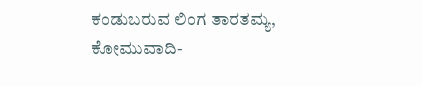ಕಂಡುಬರುವ ಲಿಂಗ ತಾರತಮ್ಯ, ಕೋಮುವಾದಿ-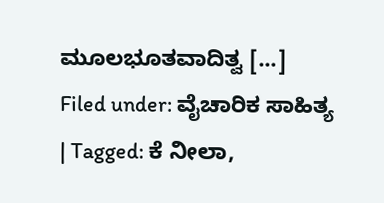ಮೂಲಭೂತವಾದಿತ್ವ [...]
Filed under: ವೈಚಾರಿಕ ಸಾಹಿತ್ಯ | Tagged: ಕೆ ನೀಲಾ,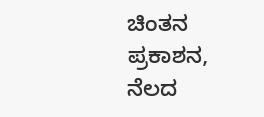ಚಿಂತನ ಪ್ರಕಾಶನ, ನೆಲದ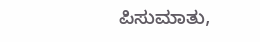ಪಿಸುಮಾತು,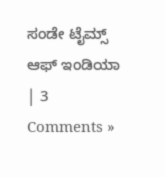ಸಂಡೇ ಟೈಮ್ಸ್ ಆಫ್ ಇಂಡಿಯಾ | 3 Comments »